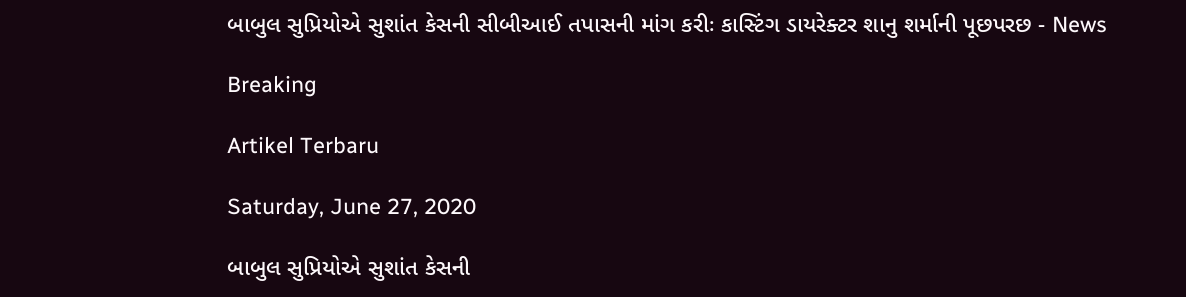બાબુલ સુપ્રિયોએ સુશાંત કેસની સીબીઆઈ તપાસની માંગ કરીઃ કાસ્ટિંગ ડાયરેક્ટર શાનુ શર્માની પૂછપરછ - News

Breaking

Artikel Terbaru

Saturday, June 27, 2020

બાબુલ સુપ્રિયોએ સુશાંત કેસની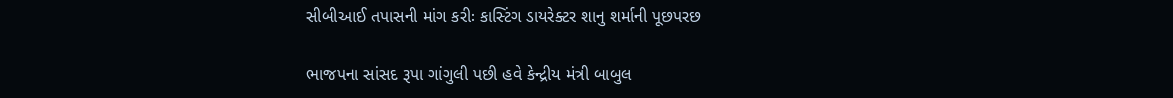સીબીઆઈ તપાસની માંગ કરીઃ કાસ્ટિંગ ડાયરેક્ટર શાનુ શર્માની પૂછપરછ

ભાજપના સાંસદ રૂપા ગાંગુલી પછી હવે કેન્દ્રીય મંત્રી બાબુલ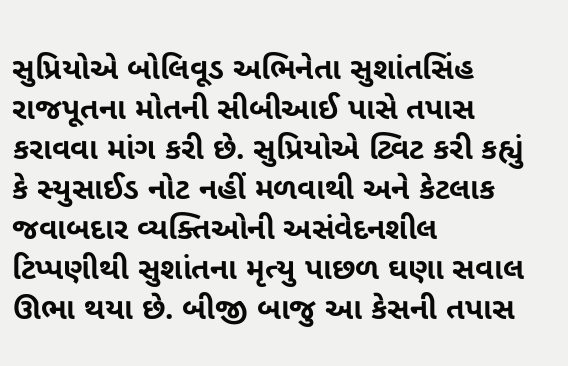સુપ્રિયોએ બોલિવૂડ અભિનેતા સુશાંતસિંહ રાજપૂતના મોતની સીબીઆઈ પાસે તપાસ કરાવવા માંગ કરી છે. સુપ્રિયોએ ટ્વિટ કરી કહ્યું કે સ્યુસાઈડ નોટ નહીં મળવાથી અને કેટલાક જવાબદાર વ્યક્તિઓની અસંવેદનશીલ ટિપ્પણીથી સુશાંતના મૃત્યુ પાછળ ઘણા સવાલ ઊભા થયા છે. બીજી બાજુ આ કેસની તપાસ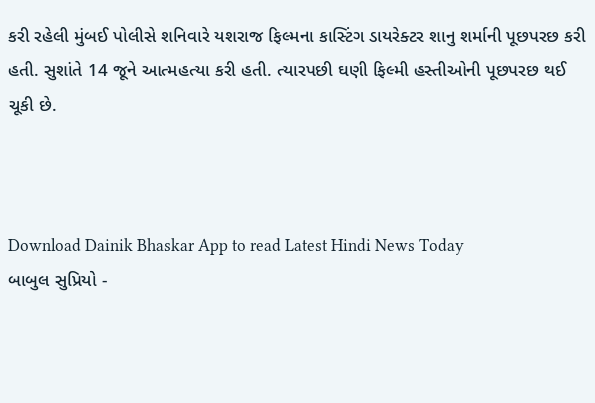કરી રહેલી મુંબઈ પોલીસે શનિવારે યશરાજ ફિલ્મના કાસ્ટિંગ ડાયરેક્ટર શાનુ શર્માની પૂછપરછ કરી હતી. સુશાંતે 14 જૂને આત્મહત્યા કરી હતી. ત્યારપછી ઘણી ફિલ્મી હસ્તીઓની પૂછપરછ થઈ ચૂકી છે.



Download Dainik Bhaskar App to read Latest Hindi News Today
બાબુલ સુપ્રિયો -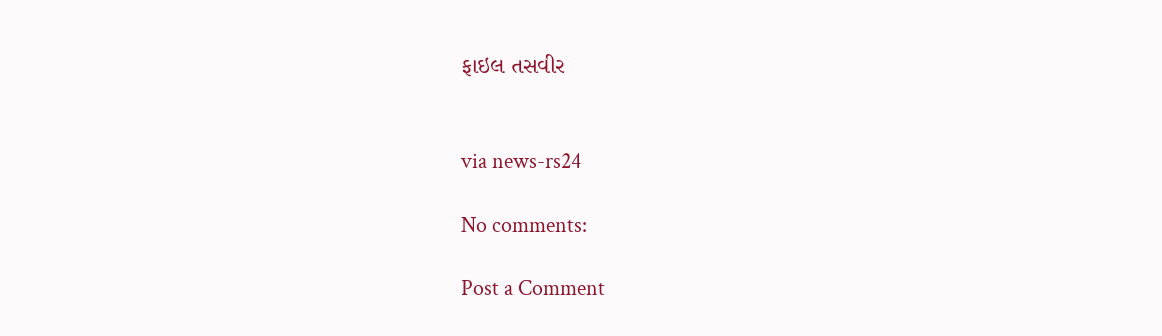ફાઇલ તસવીર


via news-rs24

No comments:

Post a Comment